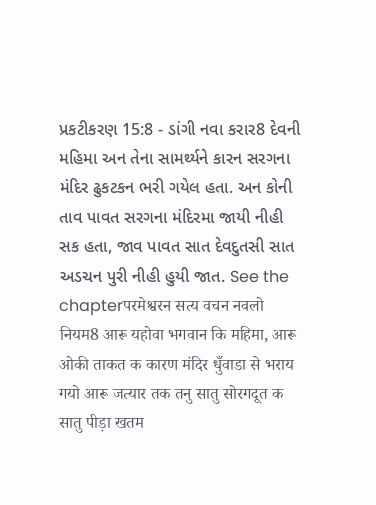પ્રકટીકરણ 15:8 - ડાંગી નવા કરાર8 દેવની મહિમા અન તેના સામર્થ્યને કારન સરગના મંદિર ઢુકટકન ભરી ગયેલ હતા. અન કોની તાવ પાવત સરગના મંદિરમા જાયી નીહી સક હતા, જાવ પાવત સાત દેવદુતસી સાત અડચન પુરી નીહી હુયી જાત. See the chapterपरमेश्वरन सत्य वचन नवलो नियम8 आरू यहोवा भगवान कि महिमा, आरू ओकी ताकत क कारण मंदिर धुँवाडा से भराय गयो आरू जत्यार तक तनु सातु सोरगदूत क सातु पीड़ा खतम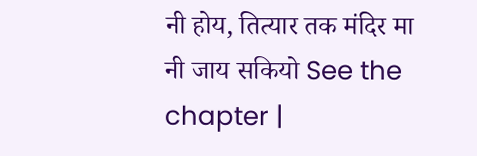नी होय, तित्यार तक मंदिर मा नी जाय सकियो See the chapter |